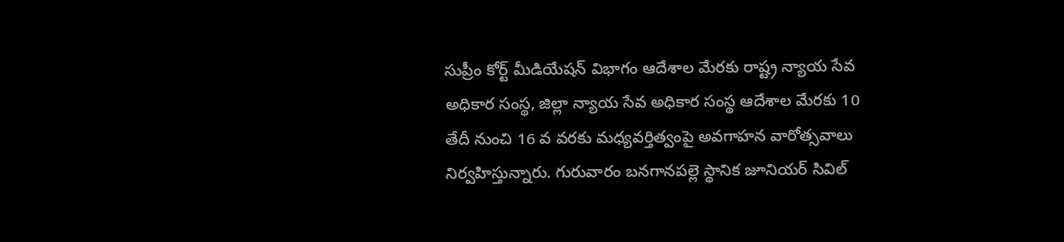సుప్రీం కోర్ట్ మీడియేషన్ విభాగం ఆదేశాల మేరకు రాష్ట్ర న్యాయ సేవ అధికార సంస్థ, జిల్లా న్యాయ సేవ అధికార సంస్థ ఆదేశాల మేరకు 10 తేదీ నుంచి 16 వ వరకు మధ్యవర్తిత్వంపై అవగాహన వారోత్సవాలు నిర్వహిస్తున్నారు. గురువారం బనగానపల్లె స్థానిక జూనియర్ సివిల్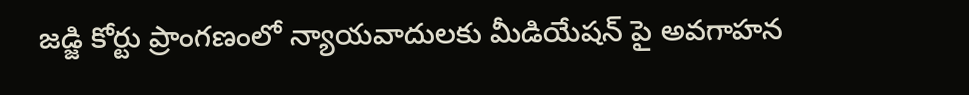జడ్జి కోర్టు ప్రాంగణంలో న్యాయవాదులకు మీడియేషన్ పై అవగాహన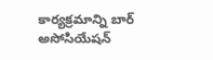కార్యక్రమాన్ని బార్ అసోసియేషన్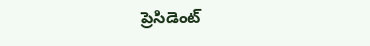ప్రెసిడెంట్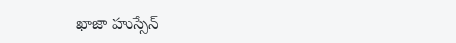ఖాజా హుస్సేన్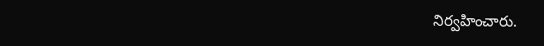నిర్వహించారు.